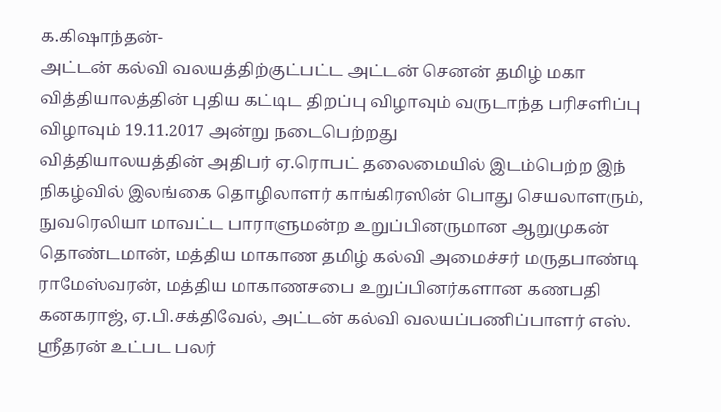க.கிஷாந்தன்-
அட்டன் கல்வி வலயத்திற்குட்பட்ட அட்டன் செனன் தமிழ் மகா வித்தியாலத்தின் புதிய கட்டிட திறப்பு விழாவும் வருடாந்த பரிசளிப்பு விழாவும் 19.11.2017 அன்று நடைபெற்றது
வித்தியாலயத்தின் அதிபர் ஏ.ரொபட் தலைமையில் இடம்பெற்ற இந் நிகழ்வில் இலங்கை தொழிலாளர் காங்கிரஸின் பொது செயலாளரும், நுவரெலியா மாவட்ட பாராளுமன்ற உறுப்பினருமான ஆறுமுகன் தொண்டமான், மத்திய மாகாண தமிழ் கல்வி அமைச்சர் மருதபாண்டி ராமேஸ்வரன், மத்திய மாகாணசபை உறுப்பினர்களான கணபதி கனகராஜ், ஏ.பி.சக்திவேல், அட்டன் கல்வி வலயப்பணிப்பாளர் எஸ். ஸ்ரீதரன் உட்பட பலர்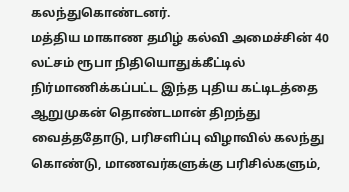கலந்துகொண்டனர்.
மத்திய மாகாண தமிழ் கல்வி அமைச்சின் 40 லட்சம் ரூபா நிதியொதுக்கீட்டில் நிர்மாணிக்கப்பட்ட இந்த புதிய கட்டிடத்தை ஆறுமுகன் தொண்டமான் திறந்து வைத்ததோடு, பரிசளிப்பு விழாவில் கலந்து கொண்டு, மாணவர்களுக்கு பரிசில்களும்,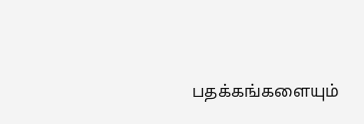பதக்கங்களையும்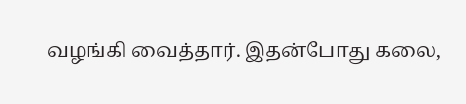வழங்கி வைத்தார். இதன்போது கலை,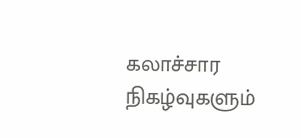கலாச்சார நிகழ்வுகளும்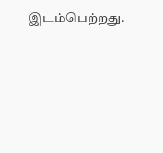இடம்பெற்றது.